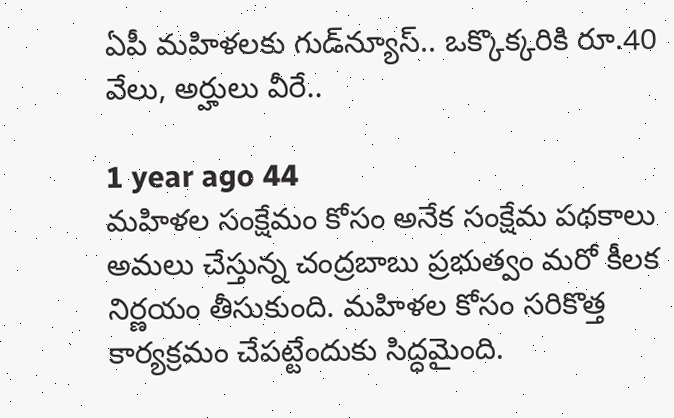ఏపీ మహిళలకు గుడ్‌న్యూస్.. ఒక్కొక్కరికి రూ.40 వేలు, అర్హులు వీరే..

1 year ago 44
మహిళల సంక్షేమం కోసం అనేక సంక్షేమ పథకాలు అమలు చేస్తున్న చంద్రబాబు ప్రభుత్వం మరో కీలక నిర్ణయం తీసుకుంది. మహిళల కోసం సరికొత్త కార్యక్రమం చేపట్టేందుకు సిద్ధమైంది.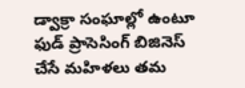డ్వాక్రా సంఘాల్లో ఉంటూ ఫుడ్ ప్రాసెసింగ్ బిజినెస్ చేసే మహిళలు తమ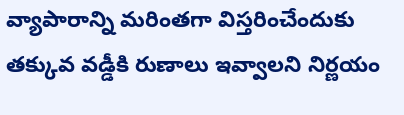వ్యాపారాన్ని మరింతగా విస్తరించేందుకు తక్కువ వడ్డీకి రుణాలు ఇవ్వాలని నిర్ణయం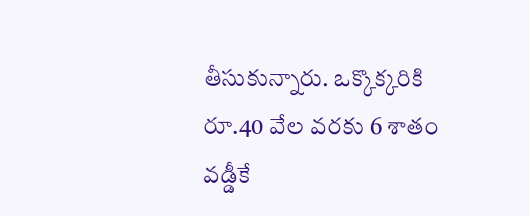తీసుకున్నారు. ఒక్కొక్కరికి రూ.40 వేల వరకు 6 శాతం వడ్డీకే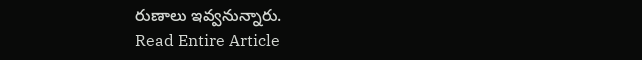రుణాలు ఇవ్వనున్నారు.
Read Entire Article